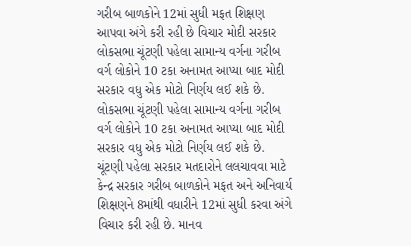ગરીબ બાળકોને 12માં સુધી મફત શિક્ષણ આપવા અંગે કરી રહી છે વિચાર મોદી સરકાર
લોકસભા ચૂંટણી પહેલા સામાન્ય વર્ગના ગરીબ વર્ગ લોકોને 10 ટકા અનામત આપ્યા બાદ મોદી સરકાર વધુ એક મોટો નિર્ણય લઈ શકે છે.
લોકસભા ચૂંટણી પહેલા સામાન્ય વર્ગના ગરીબ વર્ગ લોકોને 10 ટકા અનામત આપ્યા બાદ મોદી સરકાર વધુ એક મોટો નિર્ણય લઈ શકે છે. ચૂંટણી પહેલા સરકાર મતદારોને લલચાવવા માટે કેન્દ્ર સરકાર ગરીબ બાળકોને મફત અને અનિવાર્ય શિક્ષણને 8માંથી વધારીને 12માં સુધી કરવા અંગે વિચાર કરી રહી છે. માનવ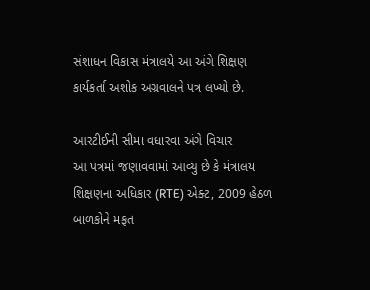સંશાધન વિકાસ મંત્રાલયે આ અંગે શિક્ષણ કાર્યકર્તા અશોક અગ્રવાલને પત્ર લખ્યો છે.

આરટીઈની સીમા વધારવા અંગે વિચાર
આ પત્રમાં જણાવવામાં આવ્યુ છે કે મંત્રાલય શિક્ષણના અધિકાર (RTE) એક્ટ, 2009 હેઠળ બાળકોને મફત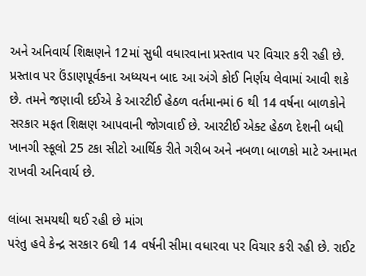અને અનિવાર્ય શિક્ષણને 12માં સુધી વધારવાના પ્રસ્તાવ પર વિચાર કરી રહી છે. પ્રસ્તાવ પર ઉંડાણપૂર્વકના અધ્યયન બાદ આ અંગે કોઈ નિર્ણય લેવામાં આવી શકે છે. તમને જણાવી દઈએ કે આરટીઈ હેઠળ વર્તમાનમાં 6 થી 14 વર્ષના બાળકોને સરકાર મફત શિક્ષણ આપવાની જોગવાઈ છે. આરટીઈ એક્ટ હેઠળ દેશની બધી ખાનગી સ્કૂલો 25 ટકા સીટો આર્થિક રીતે ગરીબ અને નબળા બાળકો માટે અનામત રાખવી અનિવાર્ય છે.

લાંબા સમયથી થઈ રહી છે માંગ
પરંતુ હવે કેન્દ્ર સરકાર 6થી 14 વર્ષની સીમા વધારવા પર વિચાર કરી રહી છે. રાઈટ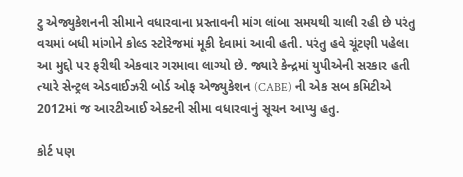ટુ એજ્યુકેશનની સીમાને વધારવાના પ્રસ્તાવની માંગ લાંબા સમયથી ચાલી રહી છે પરંતુ વચમાં બધી માંગોને કોલ્ડ સ્ટોરેજમાં મૂકી દેવામાં આવી હતી. પરંતુ હવે ચૂંટણી પહેલા આ મુદ્દો પર ફરીથી એકવાર ગરમાવા લાગ્યો છે. જ્યારે કેન્દ્રમાં યુપીએની સરકાર હતી ત્યારે સેન્ટ્રલ એડવાઈઝરી બોર્ડ ઓફ એજ્યુકેશન (CABE) ની એક સબ કમિટીએ 2012માં જ આરટીઆઈ એક્ટની સીમા વધારવાનું સૂચન આપ્યુ હતુ.

કોર્ટ પણ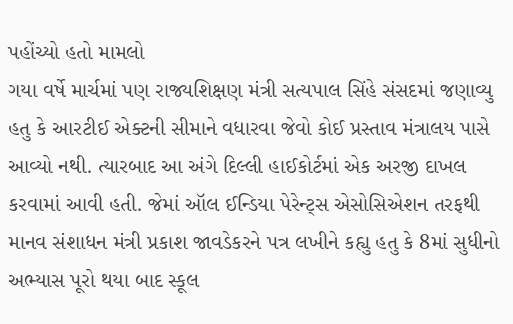પહોંચ્યો હતો મામલો
ગયા વર્ષે માર્ચમાં પણ રાજ્યશિક્ષણ મંત્રી સત્યપાલ સિંહે સંસદમાં જણાવ્યુ હતુ કે આરટીઈ એક્ટની સીમાને વધારવા જેવો કોઈ પ્રસ્તાવ મંત્રાલય પાસે આવ્યો નથી. ત્યારબાદ આ અંગે દિલ્લી હાઈકોર્ટમાં એક અરજી દાખલ કરવામાં આવી હતી. જેમાં ઑલ ઈન્ડિયા પેરેન્ટ્સ એસોસિએશન તરફથી માનવ સંશાધન મંત્રી પ્રકાશ જાવડેકરને પત્ર લખીને કહ્યુ હતુ કે 8માં સુધીનો અભ્યાસ પૂરો થયા બાદ સ્કૂલ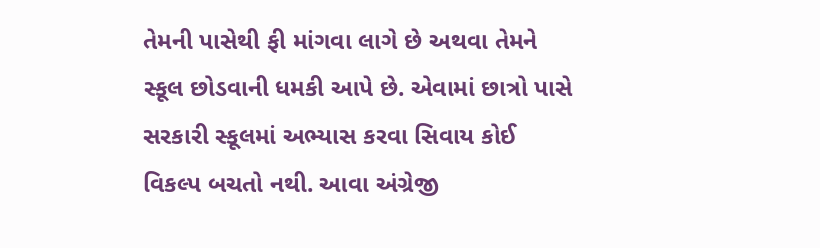તેમની પાસેથી ફી માંગવા લાગે છે અથવા તેમને સ્કૂલ છોડવાની ધમકી આપે છે. એવામાં છાત્રો પાસે સરકારી સ્કૂલમાં અભ્યાસ કરવા સિવાય કોઈ વિકલ્પ બચતો નથી. આવા અંગ્રેજી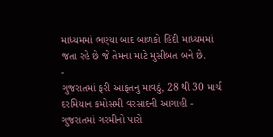માધ્યમમાં ભણ્યા બાદ બાળકો હિંદી માધ્યમમાં જતા રહે છે જે તેમના માટે મુસીબત બને છે.
-
ગુજરાતમાં ફરી આફતનુ માવઠું, 28 થી 30 માર્ચ દરમિયાન કમોસમી વરસાદની આગાહી -
ગુજરાતમાં ગરમીનો પારો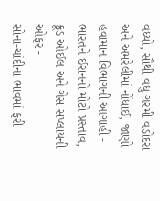વધ્યો, સૌથી વધુ ગરમી વડોદરા અને અમરેલીમાં નોંધાઈ, જાણો હવામાન વિભાગની આગાહી -
ભારતને ઈરાનનો મોટો પ્રસ્તાવ, ક્રૂડ ઓઈલ અને ગેસ સપ્લાયની ઓફર -
સોના-ચાંદીના ભાવમાં ફરી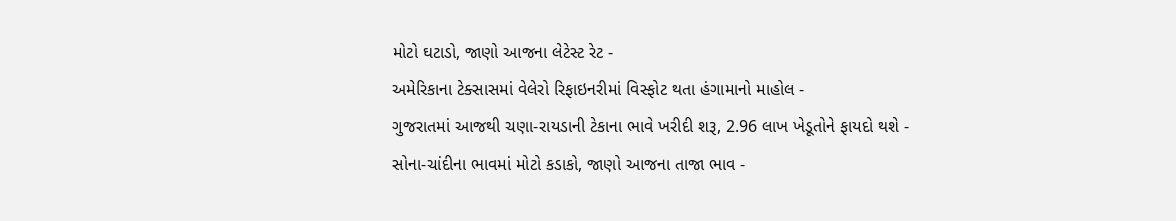મોટો ઘટાડો, જાણો આજના લેટેસ્ટ રેટ -
અમેરિકાના ટેક્સાસમાં વેલેરો રિફાઇનરીમાં વિસ્ફોટ થતા હંગામાનો માહોલ -
ગુજરાતમાં આજથી ચણા-રાયડાની ટેકાના ભાવે ખરીદી શરૂ, 2.96 લાખ ખેડૂતોને ફાયદો થશે -
સોના-ચાંદીના ભાવમાં મોટો કડાકો, જાણો આજના તાજા ભાવ -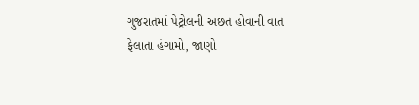ગુજરાતમાં પેટ્રોલની અછત હોવાની વાત ફેલાતા હંગામો, જાણો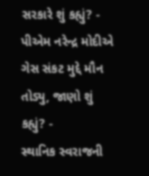સરકારે શું કહ્યું? -
પીએમ નરેન્દ્ર મોદીએ ગેસ સંકટ મુદ્દે મૌન તોડ્યુ, જાણો શું કહ્યું? -
સ્થાનિક સ્વરાજની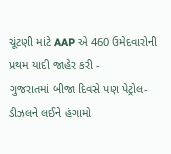ચૂંટણી માંટે AAP એ 460 ઉમેદવારોની પ્રથમ યાદી જાહેર કરી -
ગુજરાતમાં બીજા દિવસે પણ પેટ્રોલ-ડીઝલને લઈને હંગામો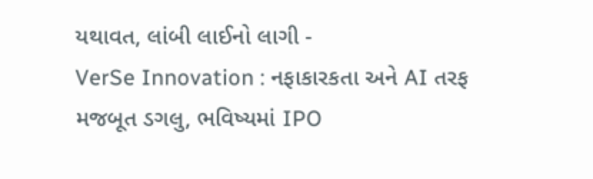યથાવત, લાંબી લાઈનો લાગી -
VerSe Innovation : નફાકારકતા અને AI તરફ મજબૂત ડગલુ, ભવિષ્યમાં IPO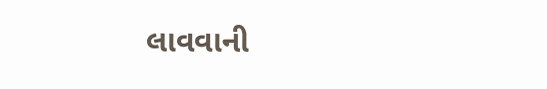લાવવાની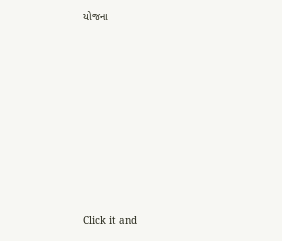યોજના











Click it and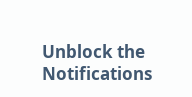Unblock the Notifications